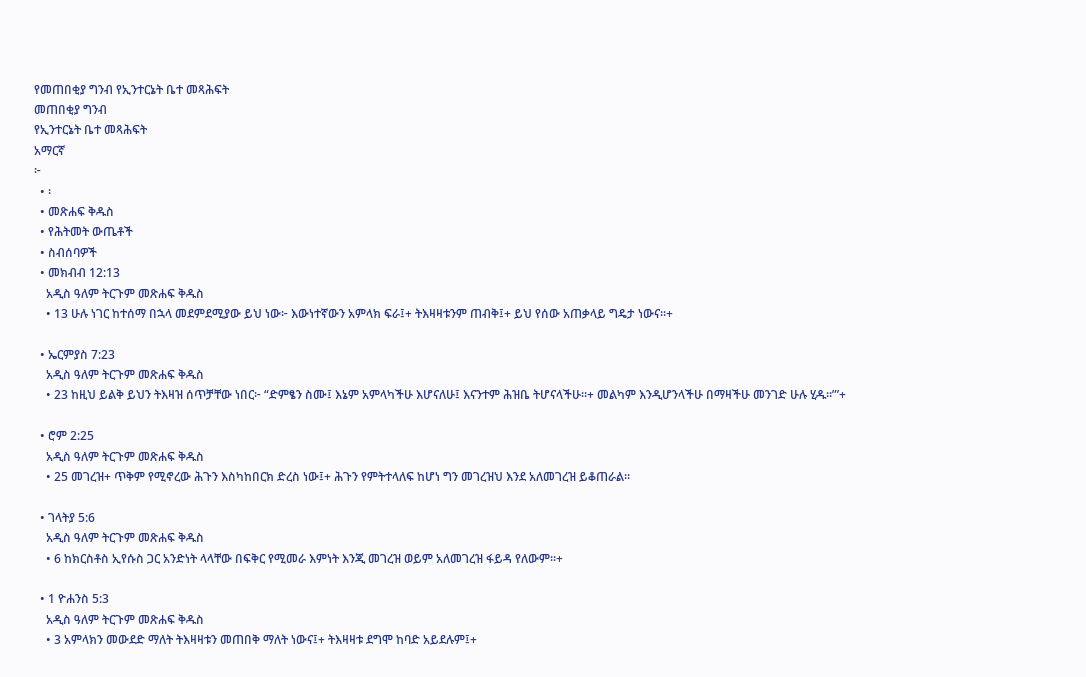የመጠበቂያ ግንብ የኢንተርኔት ቤተ መጻሕፍት
መጠበቂያ ግንብ
የኢንተርኔት ቤተ መጻሕፍት
አማርኛ
፦
  • ፡
  • መጽሐፍ ቅዱስ
  • የሕትመት ውጤቶች
  • ስብሰባዎች
  • መክብብ 12:13
    አዲስ ዓለም ትርጉም መጽሐፍ ቅዱስ
    • 13 ሁሉ ነገር ከተሰማ በኋላ መደምደሚያው ይህ ነው፦ እውነተኛውን አምላክ ፍራ፤+ ትእዛዛቱንም ጠብቅ፤+ ይህ የሰው አጠቃላይ ግዴታ ነውና።+

  • ኤርምያስ 7:23
    አዲስ ዓለም ትርጉም መጽሐፍ ቅዱስ
    • 23 ከዚህ ይልቅ ይህን ትእዛዝ ሰጥቻቸው ነበር፦ “ድምፄን ስሙ፤ እኔም አምላካችሁ እሆናለሁ፤ እናንተም ሕዝቤ ትሆናላችሁ።+ መልካም እንዲሆንላችሁ በማዛችሁ መንገድ ሁሉ ሂዱ።”’+

  • ሮም 2:25
    አዲስ ዓለም ትርጉም መጽሐፍ ቅዱስ
    • 25 መገረዝ+ ጥቅም የሚኖረው ሕጉን እስካከበርክ ድረስ ነው፤+ ሕጉን የምትተላለፍ ከሆነ ግን መገረዝህ እንደ አለመገረዝ ይቆጠራል።

  • ገላትያ 5:6
    አዲስ ዓለም ትርጉም መጽሐፍ ቅዱስ
    • 6 ከክርስቶስ ኢየሱስ ጋር አንድነት ላላቸው በፍቅር የሚመራ እምነት እንጂ መገረዝ ወይም አለመገረዝ ፋይዳ የለውም።+

  • 1 ዮሐንስ 5:3
    አዲስ ዓለም ትርጉም መጽሐፍ ቅዱስ
    • 3 አምላክን መውደድ ማለት ትእዛዛቱን መጠበቅ ማለት ነውና፤+ ትእዛዛቱ ደግሞ ከባድ አይደሉም፤+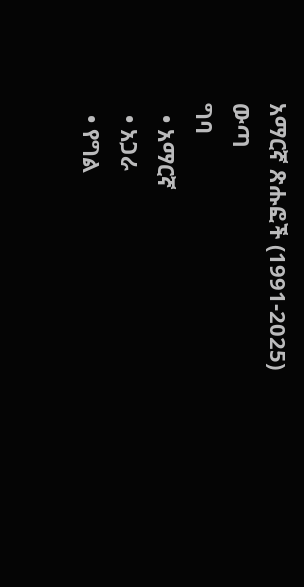አማርኛ ጽሑፎች (1991-2025)
ውጣ
ግባ
  • አማርኛ
  • አጋራ
  • የግል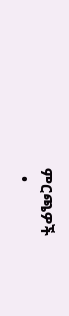ምርጫዎች
  •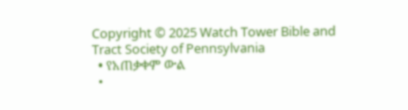Copyright © 2025 Watch Tower Bible and Tract Society of Pennsylvania
  • የአጠቃቀም ውል
  •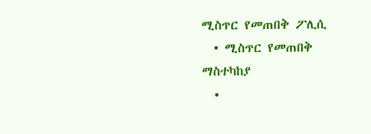ሚስጥር የመጠበቅ ፖሊሲ
  • ሚስጥር የመጠበቅ ማስተካከያ
  •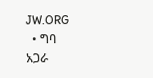JW.ORG
  • ግባ
አጋራ